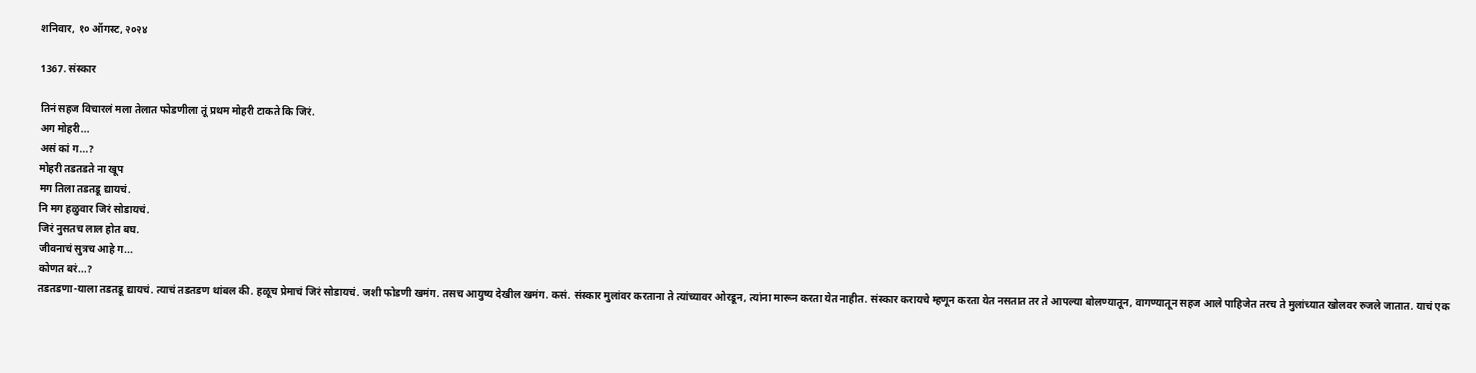शनिवार, १० ऑगस्ट, २०२४

1367. संस्कार

तिनं सहज विचारलं मला तेलात फोडणीला तूं प्रथम मोहरी टाकते कि जिरं.
अग मोहरी...
असं कां ग...?
मोहरी तडतडते ना खूप
मग तिला तडतडू द्यायचं.
नि मग हळुवार जिरं सोडायचं.
जिरं नुसतच लाल होत बघ.
जीवनाचं सुत्रच आहे ग...
कोणत बरं...?
तडतडणा-याला तडतडू द्यायचं. त्याचं तडतडण थांबल की. हळूच प्रेमाचं जिरं सोडायचं. जशी फोडणी खमंग. तसच आयुष्य देखील खमंग. कसं. संस्कार मुलांवर करताना ते त्यांच्यावर ओरडून, त्यांना मारून करता येत नाहीत. संस्कार करायचे म्हणून करता येत नसतात तर ते आपल्या बोलण्यातून, वागण्यातून सहज आले पाहिजेत तरच ते मुलांच्यात खोलवर रुजले जातात. याचं एक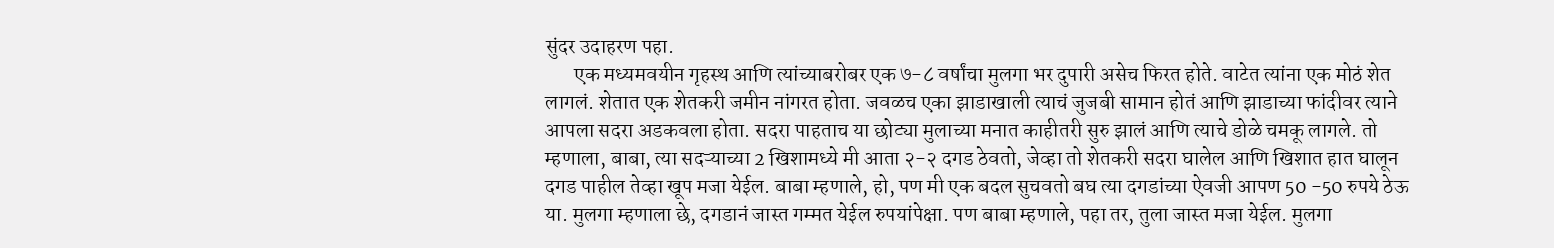सुंदर उदाहरण पहा.
       एक मध्यमवयीन गृहस्थ आणि त्यांच्याबरोबर एक ७-८ वर्षांचा मुलगा भर दुपारी असेच फिरत होते. वाटेत त्यांना एक मोठं शेत लागलं. शेतात एक शेतकरी जमीन नांगरत होता. जवळच एका झाडाखाली त्याचं जुजबी सामान होतं आणि झाडाच्या फांदीवर त्याने आपला सदरा अडकवला होता. सदरा पाहताच या छोट्या मुलाच्या मनात काहीतरी सुरु झालं आणि त्याचे डोळे चमकू लागले. तो म्हणाला, बाबा, त्या सदऱ्याच्या 2 खिशामध्ये मी आता २-२ दगड ठेवतो, जेव्हा तो शेतकरी सदरा घालेल आणि खिशात हात घालून दगड पाहील तेव्हा खूप मजा येईल. बाबा म्हणाले, हो, पण मी एक बदल सुचवतो बघ त्या दगडांच्या ऐवजी आपण 50 -50 रुपये ठेऊ या. मुलगा म्हणाला छे, दगडानं जास्त गम्मत येईल रुपयांपेक्षा. पण बाबा म्हणाले, पहा तर, तुला जास्त मजा येईल. मुलगा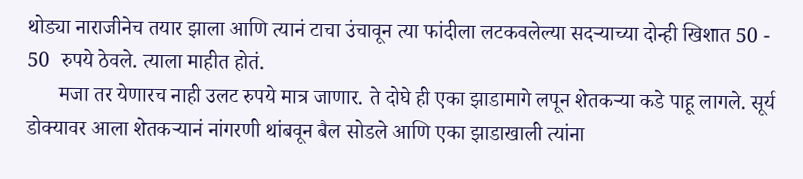थोड्या नाराजीनेच तयार झाला आणि त्यानं टाचा उंचावून त्या फांदीला लटकवलेल्या सदऱ्याच्या दोन्ही खिशात 50 - 50  रुपये ठेवले. त्याला माहीत होतं.
      मजा तर येणारच नाही उलट रुपये मात्र जाणार. ते दोघे ही एका झाडामागे लपून शेतकऱ्या कडे पाहू लागले. सूर्य डोक्यावर आला शेतकऱ्यानं नांगरणी थांबवून बैल सोडले आणि एका झाडाखाली त्यांना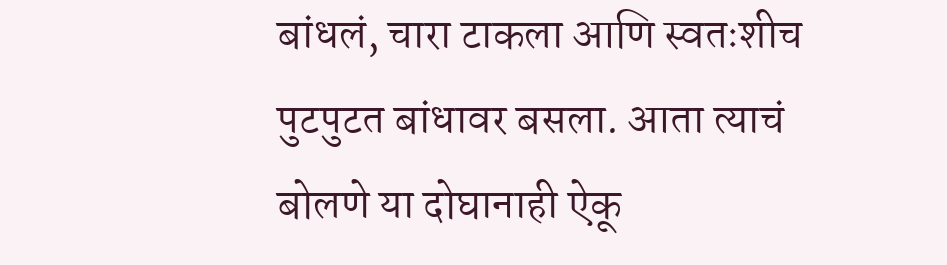बांधलं, चारा टाकला आणि स्वतःशीच पुटपुटत बांधावर बसला. आता त्याचं बोलणे या दोघानाही ऐकू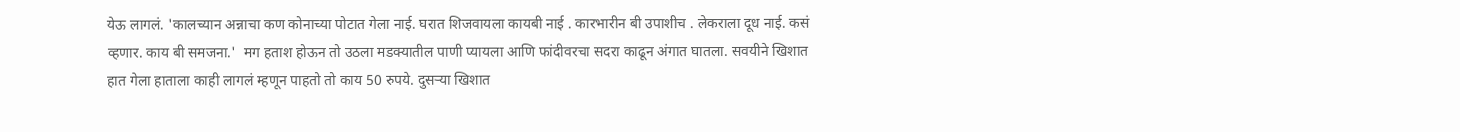येऊ लागलं. 'कालच्यान अन्नाचा कण कोनाच्या पोटात गेला नाई. घरात शिजवायला कायबी नाई . कारभारीन बी उपाशीच . लेकराला दूध नाई. कसं व्हणार. काय बी समजना.'  मग हताश होऊन तो उठला मडक्यातील पाणी प्यायला आणि फांदीवरचा सदरा काढून अंगात घातला. सवयीने खिशात हात गेला हाताला काही लागलं म्हणून पाहतो तो काय 50 रुपये. दुसऱ्या खिशात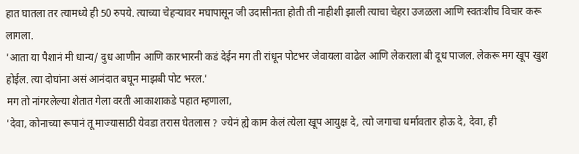हात घातला तर त्यामध्ये ही 50 रुपये. त्याच्या चेहऱ्यावर मघापासून जी उदासीनता होती ती नाहीशी झाली त्याचा चेहरा उजळला आणि स्वतःशीच विचार करू लागला.
'आता या पैशानं मी धान्य/ दुध आणीन आणि कारभारनी कडं देईन मग ती रांधून पोटभर जेवायला वाढेल आणि लेकराला बी दूध पाजल. लेकरू मग खूप खुश होईल. त्या दोघांना असं आनंदात बघून माझबी पोट भरल.'
मग तो नांगरलेल्या शेतात गेला वरती आकाशाकडे पहात म्हणाला,
'देवा, कोनाच्या रूपानं तू माज्यासाठी येवडा तरास घेतलास ? ज्येनं ह्ये काम केलं त्येला खूप आयुक्ष दे, त्यो जगाचा धर्मावतार होऊ दे, देवा, ही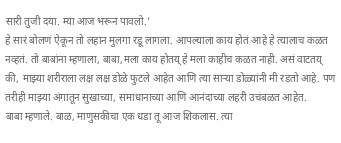सारी तुजी दया. म्या आज भरून पावलो.'
हे सारं बोलणं ऐकून तो लहान मुलगा रडू लागला. आपल्याला काय होतं आहे हे त्यालाच कळत नव्हतं. तो बाबांना म्हणाला, बाबा,मला काय होतय् हे मला काहीच कळत नाही. असं वाटतय् की, माझ्या शरीराला लक्ष लक्ष डोळे फुटले आहेत आणि त्या साऱ्या डोळ्यांनी मी रडतो आहे. पण तरीही माझ्या अंगातून सुखाच्या, समाधानाच्या आणि आनंदाच्या लहरी उचंबळत आहेत.
बाबा म्हणाले. बाळ, माणुसकीचा एक धडा तू आज शिकलास. त्या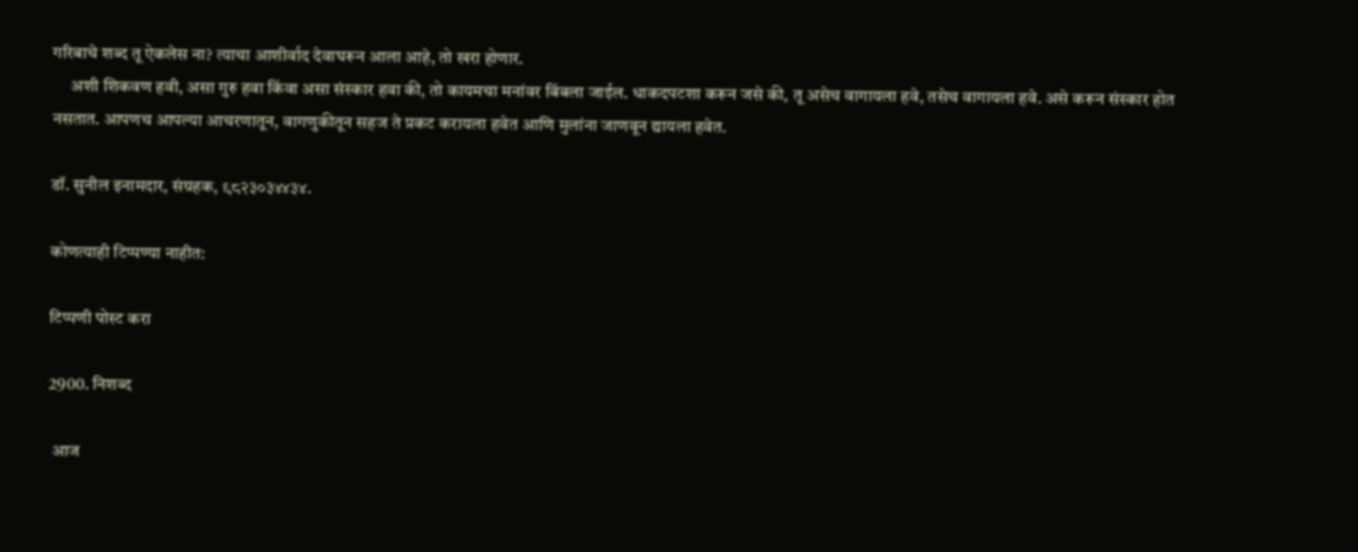गरिबाचे शब्द तू ऐकलेस ना? त्याचा आशीर्वाद देवाघरून आला आहे, तो खरा होणार.
     अशी शिकवण हवी, असा गुरु हवा किंवा असा संस्कार हवा की, तो कायमचा मनांवर बिंबला जाईल. धाकदपटशा करून जसे की, तू असेच वागायला हवे, तसेच वागायला हवे. असे करून संस्कार होत नसतात. आपणच आपल्या आचरणातून, वागणुकीतून सहज ते प्रकट करायला हवेत आणि मुलांना जाणवून द्यायला हवेत.

डॉ. सुनील इनामदार, संग्रहक, ९८२३०३४४३४.

कोणत्याही टिप्पण्‍या नाहीत:

टिप्पणी पोस्ट करा

2900. निशब्द

 आज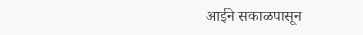आईने सकाळपासून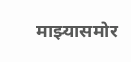माझ्यासमोर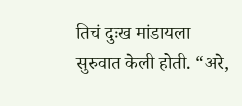तिचं दुःख मांडायला सुरुवात केली होती. “अरे,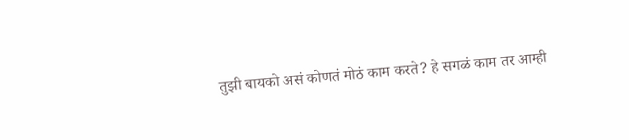तुझी बायको असं कोणतं मोठं काम करते? हे सगळं काम तर आम्ही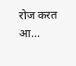रोज करत आ...